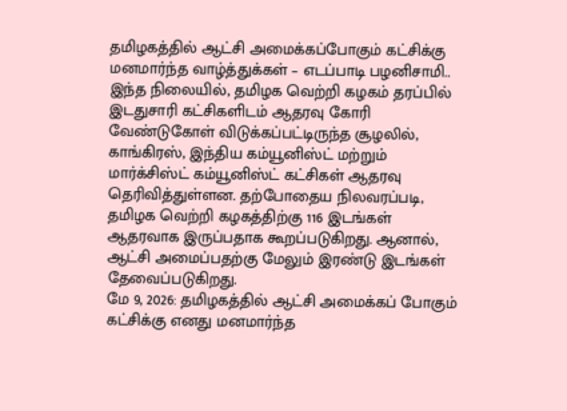தமிழகத்தில் ஆட்சி அமைக்கப்போகும் கட்சிக்கு மனமார்ந்த வாழ்த்துக்கள் – எடப்பாடி பழனிசாமி..
இந்த நிலையில், தமிழக வெற்றி கழகம் தரப்பில் இடதுசாரி கட்சிகளிடம் ஆதரவு கோரி வேண்டுகோள் விடுக்கப்பட்டிருந்த சூழலில், காங்கிரஸ், இந்திய கம்யூனிஸ்ட் மற்றும் மார்க்சிஸ்ட் கம்யூனிஸ்ட் கட்சிகள் ஆதரவு தெரிவித்துள்ளன. தற்போதைய நிலவரப்படி, தமிழக வெற்றி கழகத்திற்கு 116 இடங்கள் ஆதரவாக இருப்பதாக கூறப்படுகிறது. ஆனால், ஆட்சி அமைப்பதற்கு மேலும் இரண்டு இடங்கள் தேவைப்படுகிறது.
மே 9, 2026: தமிழகத்தில் ஆட்சி அமைக்கப் போகும் கட்சிக்கு எனது மனமார்ந்த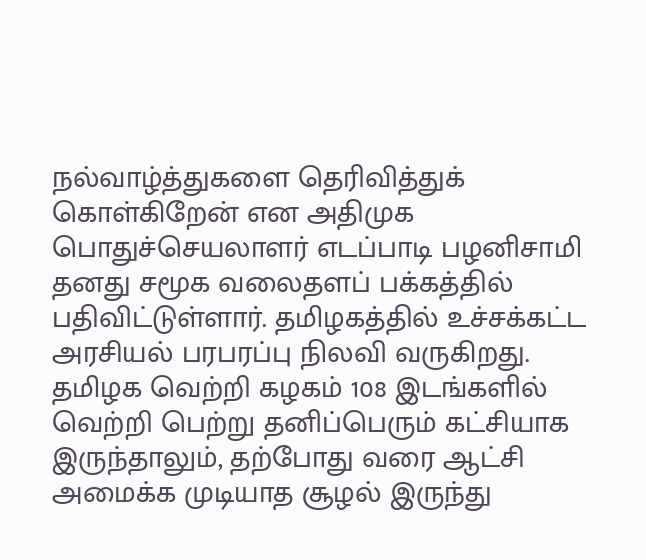நல்வாழ்த்துகளை தெரிவித்துக் கொள்கிறேன் என அதிமுக பொதுச்செயலாளர் எடப்பாடி பழனிசாமி தனது சமூக வலைதளப் பக்கத்தில் பதிவிட்டுள்ளார். தமிழகத்தில் உச்சக்கட்ட அரசியல் பரபரப்பு நிலவி வருகிறது. தமிழக வெற்றி கழகம் 108 இடங்களில் வெற்றி பெற்று தனிப்பெரும் கட்சியாக இருந்தாலும், தற்போது வரை ஆட்சி அமைக்க முடியாத சூழல் இருந்து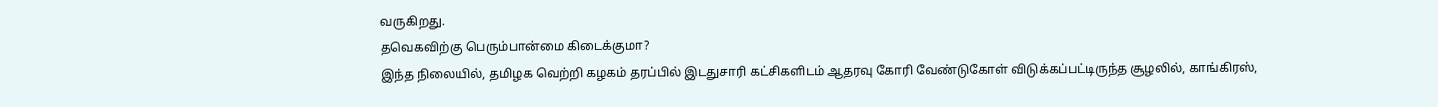வருகிறது.
தவெகவிற்கு பெரும்பான்மை கிடைக்குமா?
இந்த நிலையில், தமிழக வெற்றி கழகம் தரப்பில் இடதுசாரி கட்சிகளிடம் ஆதரவு கோரி வேண்டுகோள் விடுக்கப்பட்டிருந்த சூழலில், காங்கிரஸ்,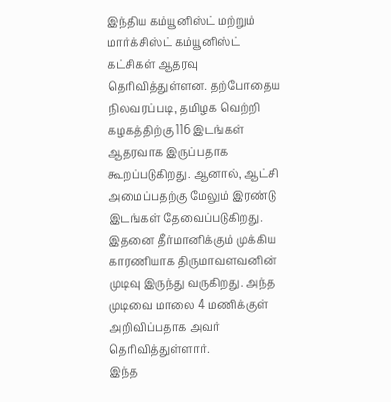இந்திய கம்யூனிஸ்ட் மற்றும் மார்க்சிஸ்ட் கம்யூனிஸ்ட் கட்சிகள் ஆதரவு தெரிவித்துள்ளன. தற்போதைய நிலவரப்படி, தமிழக வெற்றி கழகத்திற்கு 116 இடங்கள் ஆதரவாக இருப்பதாக கூறப்படுகிறது. ஆனால், ஆட்சி அமைப்பதற்கு மேலும் இரண்டு இடங்கள் தேவைப்படுகிறது.
இதனை தீர்மானிக்கும் முக்கிய காரணியாக திருமாவளவனின் முடிவு இருந்து வருகிறது. அந்த முடிவை மாலை 4 மணிக்குள் அறிவிப்பதாக அவர் தெரிவித்துள்ளார்.
இந்த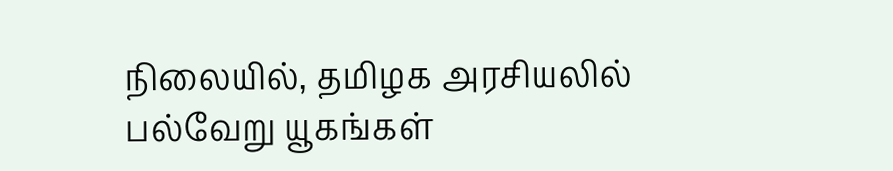நிலையில், தமிழக அரசியலில் பல்வேறு யூகங்கள்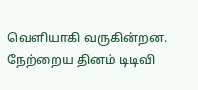வெளியாகி வருகின்றன. நேற்றைய தினம் டிடிவி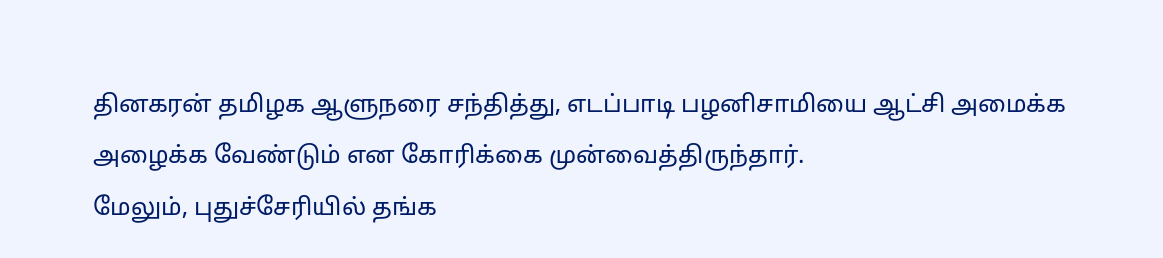தினகரன் தமிழக ஆளுநரை சந்தித்து, எடப்பாடி பழனிசாமியை ஆட்சி அமைக்க அழைக்க வேண்டும் என கோரிக்கை முன்வைத்திருந்தார்.
மேலும், புதுச்சேரியில் தங்க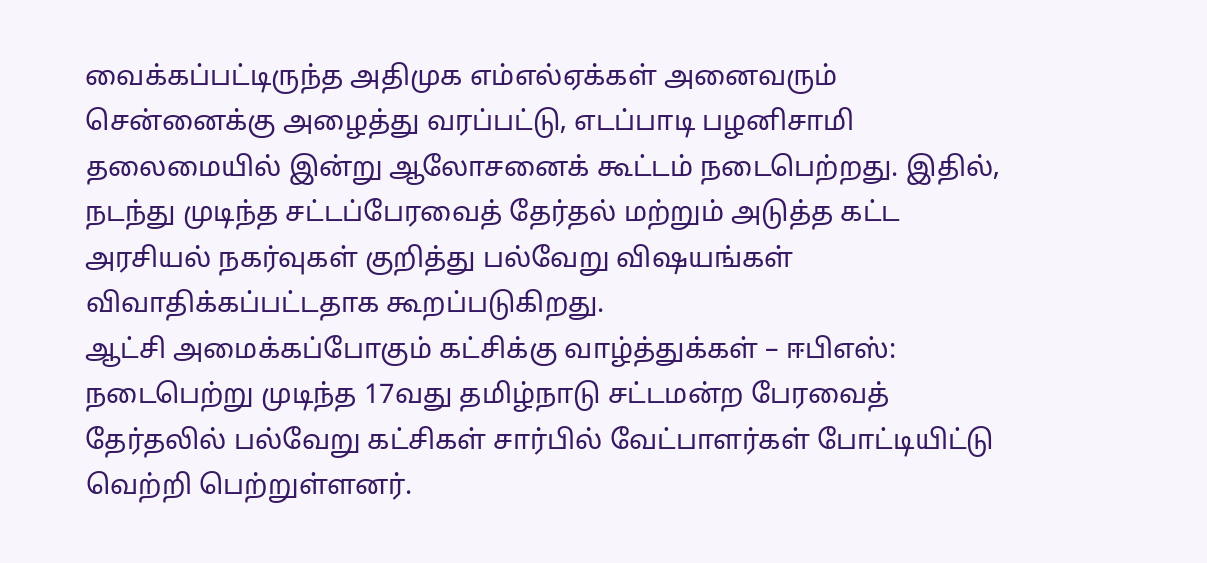வைக்கப்பட்டிருந்த அதிமுக எம்எல்ஏக்கள் அனைவரும் சென்னைக்கு அழைத்து வரப்பட்டு, எடப்பாடி பழனிசாமி தலைமையில் இன்று ஆலோசனைக் கூட்டம் நடைபெற்றது. இதில், நடந்து முடிந்த சட்டப்பேரவைத் தேர்தல் மற்றும் அடுத்த கட்ட அரசியல் நகர்வுகள் குறித்து பல்வேறு விஷயங்கள் விவாதிக்கப்பட்டதாக கூறப்படுகிறது.
ஆட்சி அமைக்கப்போகும் கட்சிக்கு வாழ்த்துக்கள் – ஈபிஎஸ்:
நடைபெற்று முடிந்த 17வது தமிழ்நாடு சட்டமன்ற பேரவைத் தேர்தலில் பல்வேறு கட்சிகள் சார்பில் வேட்பாளர்கள் போட்டியிட்டு வெற்றி பெற்றுள்ளனர்.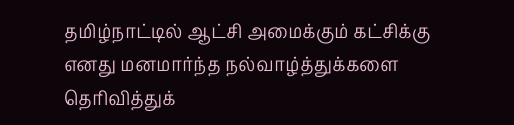தமிழ்நாட்டில் ஆட்சி அமைக்கும் கட்சிக்கு எனது மனமார்ந்த நல்வாழ்த்துக்களை தெரிவித்துக்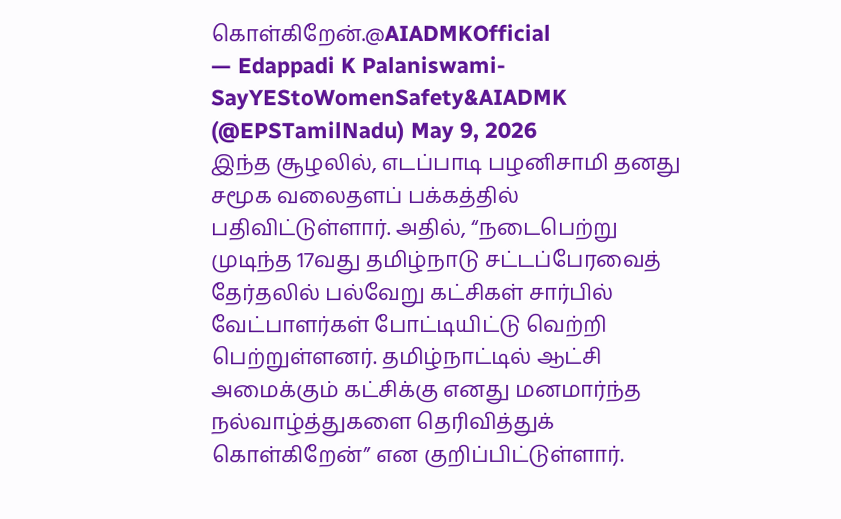கொள்கிறேன்.@AIADMKOfficial
— Edappadi K Palaniswami-SayYEStoWomenSafety&AIADMK (@EPSTamilNadu) May 9, 2026
இந்த சூழலில், எடப்பாடி பழனிசாமி தனது சமூக வலைதளப் பக்கத்தில் பதிவிட்டுள்ளார். அதில், “நடைபெற்று முடிந்த 17வது தமிழ்நாடு சட்டப்பேரவைத் தேர்தலில் பல்வேறு கட்சிகள் சார்பில் வேட்பாளர்கள் போட்டியிட்டு வெற்றி பெற்றுள்ளனர். தமிழ்நாட்டில் ஆட்சி அமைக்கும் கட்சிக்கு எனது மனமார்ந்த நல்வாழ்த்துகளை தெரிவித்துக் கொள்கிறேன்” என குறிப்பிட்டுள்ளார்.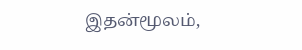இதன்மூலம்,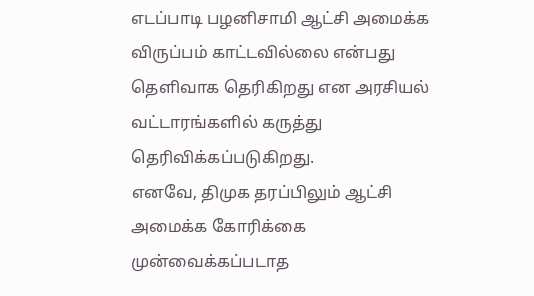எடப்பாடி பழனிசாமி ஆட்சி அமைக்க விருப்பம் காட்டவில்லை என்பது தெளிவாக தெரிகிறது என அரசியல் வட்டாரங்களில் கருத்து தெரிவிக்கப்படுகிறது.
எனவே, திமுக தரப்பிலும் ஆட்சி அமைக்க கோரிக்கை முன்வைக்கப்படாத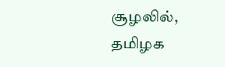சூழலில், தமிழக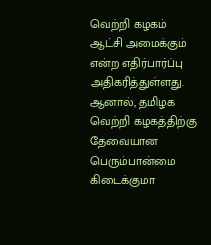வெற்றி கழகம் ஆட்சி அமைக்கும் என்ற எதிர்பார்ப்பு அதிகரித்துள்ளது. ஆனால், தமிழக வெற்றி கழகத்திற்கு தேவையான பெரும்பான்மை கிடைக்குமா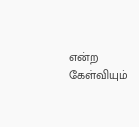என்ற கேள்வியும்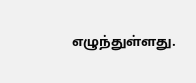எழுந்துள்ளது.